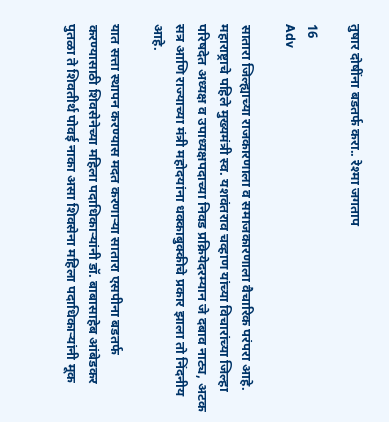तुषार दोषींना बडतर्फ करा.. रेश्मा जगताप

16
Adv

सातारा जिल्ह्याच्या राजकारणाला व समाजकारणाला वैचारिक परंपरा आहे. महाराष्ट्राचे पहिले मुख्यमंत्री स्व. यशवंतराव चव्हाण यांच्या विचारांच्या जिल्हा परिषदेत अध्यक्ष व उपाध्यक्षपदाच्या निवड प्रक्रियेदरम्यान जे दबाव नाट्य, अटक सत्र आणि राज्याच्या मंत्री महोदयांना धक्काबुक्कीचे प्रकार झाला तो निंदनीय आहे.

यात सत्ता स्थापन करण्यास मदत करणाऱ्या सातारा एसपीना बडतर्फ करण्यासाठी शिवसेनेच्या महिला पदाधिकाऱ्यांनी डॉ. बाबासाहेब आंबेडकर पुतळा ते शिवतीर्थ पोवई नाका असा शिवसेना महिला पदाधिकाऱ्यांनी मूक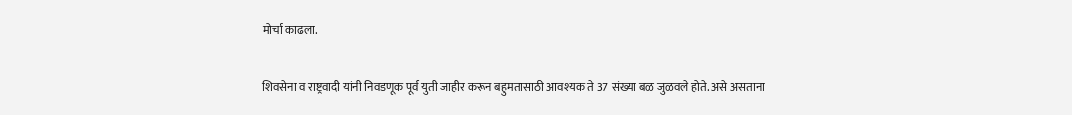मोर्चा काढला.

शिवसेना व राष्ट्रवादी यांनी निवडणूक पूर्व युती जाहीर करून बहुमतासाठी आवश्यक ते 37 संख्या बळ जुळवले होते. असे असताना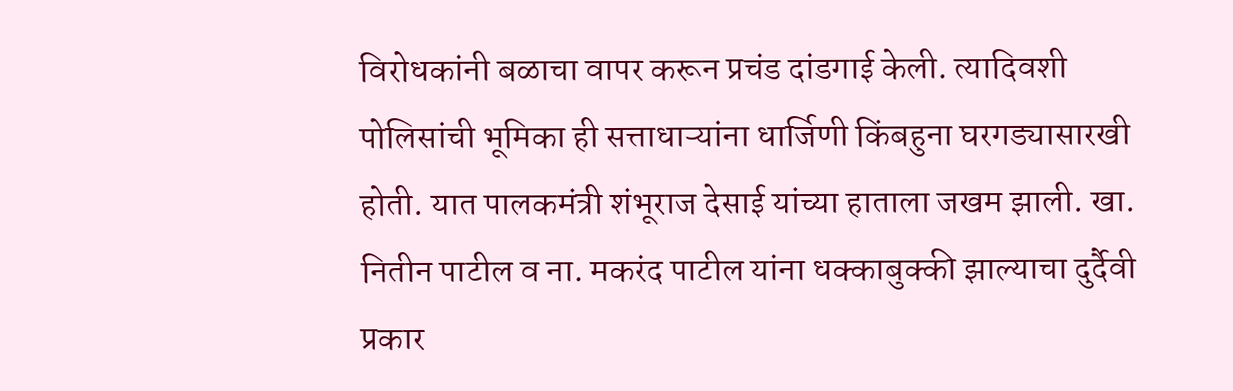विरोधकांनी बळाचा वापर करून प्रचंड दांडगाई केली. त्यादिवशी पोलिसांची भूमिका ही सत्ताधाऱ्यांना धार्जिणी किंबहुना घरगड्यासारखी होती. यात पालकमंत्री शंभूराज देसाई यांच्या हाताला जखम झाली. खा. नितीन पाटील व ना. मकरंद पाटील यांना धक्काबुक्की झाल्याचा दुर्दैवी प्रकार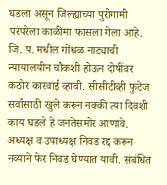घडला असून जिल्ह्याच्या पुरोगामी परंपरेला काळीमा फासला गेला आहे. जि. प. मधील गोंधळ नाट्याची न्यायालयीन चौकशी होऊन दोषींवर कठोर कारवाई व्हावी. सीसीटीव्ही फुटेज सर्वांसाठी खुले करून नक्की त्या दिवशी काय घडले हे जनतेसमोर आणावे. अध्यक्ष व उपाध्यक्ष निवड रद्द करून नव्याने फेर निवड घेण्यात यावी. संबंधित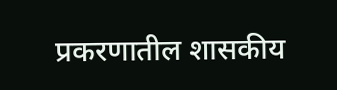प्रकरणातील शासकीय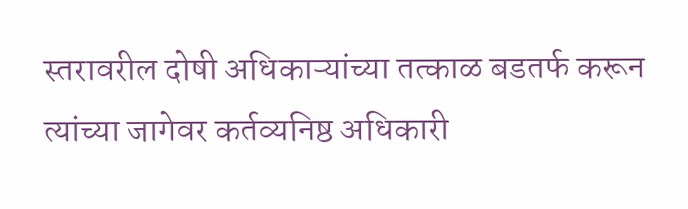स्तरावरील दोषी अधिकाऱ्यांच्या तत्काळ बडतर्फ करून त्यांच्या जागेवर कर्तव्यनिष्ठ अधिकारी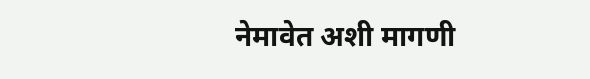नेमावेत अशी मागणी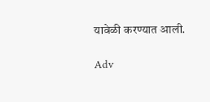यावेळी करण्यात आली.

Adv